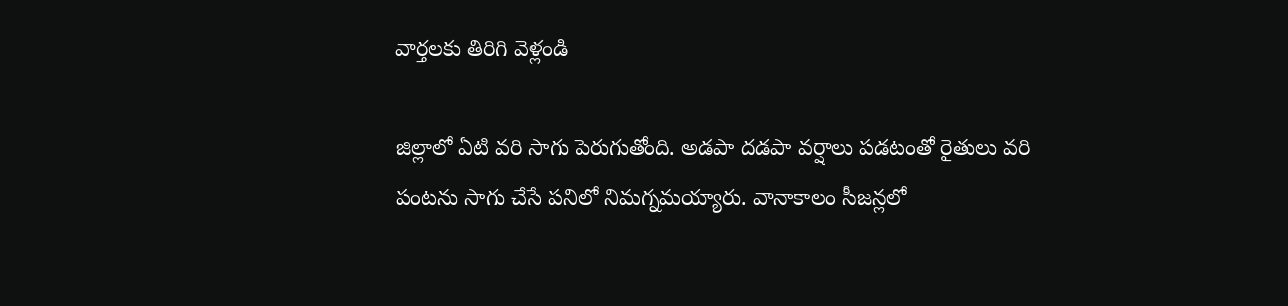వార్తలకు తిరిగి వెళ్లండి

జిల్లాలో ఏటి వరి సాగు పెరుగుతోంది. అడపా దడపా వర్షాలు పడటంతో రైతులు వరి పంటను సాగు చేసే పనిలో నిమగ్నమయ్యారు. వానాకాలం సీజన్లలో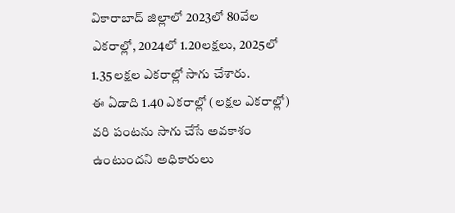వికారాబాద్ జిల్లాలో 2023లో 80వేల ఎకరాల్లో, 2024లో 1.20లక్షలు, 2025లో 1.35లక్షల ఎకరాల్లో సాగు చేశారు.
ఈ ఏడాది 1.40 ఎకరాల్లో (లక్షల ఎకరాల్లో) వరి పంటను సాగు చేసే అవకాశం ఉంటుందని అధికారులు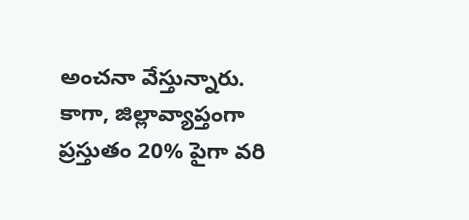అంచనా వేస్తున్నారు. కాగా, జిల్లావ్యాప్తంగా ప్రస్తుతం 20% పైగా వరి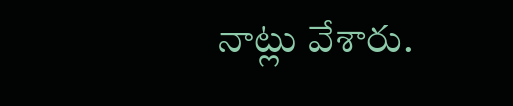నాట్లు వేశారు.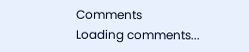Comments
Loading comments...